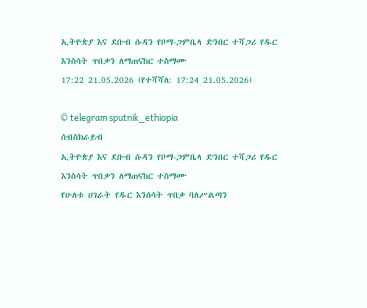ኢትዮጵያ እና ደቡብ ሱዳን የቦማ-ጋምቤላ ድንበር ተሻጋሪ የዱር እንስሳት ጥበቃን ለማጠናከር ተስማሙ
17:22 21.05.2026 (የተሻሻለ: 17:24 21.05.2026)

© telegram sputnik_ethiopia
ሰብስክራይብ
ኢትዮጵያ እና ደቡብ ሱዳን የቦማ-ጋምቤላ ድንበር ተሻጋሪ የዱር እንስሳት ጥበቃን ለማጠናከር ተስማሙ
የሁለቱ ሀገራት የዱር እንሰሳት ጥበቃ ባለሥልጣን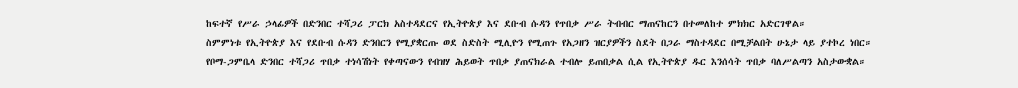ከፍተኛ የሥራ ኃላፊዎች በድንበር ተሻጋሪ ፓርክ አስተዳደርና የኢትዮጵያ እና ደቡብ ሱዳን የጥበቃ ሥራ ትብብር ማጠናከርን በተመለከተ ምክክር አድርገዋል።
ስምምነቱ የኢትዮጵያ እና የደቡብ ሱዳን ድንበርን የሚያቋርጡ ወደ ስድስት ሚሊዮን የሚጠጉ የአጋዘን ዝርያዎችን ስደት በጋራ ማስተዳደር በሚቻልበት ሁኔታ ላይ ያተኮረ ነበር።
የቦማ-ጋምቤላ ድንበር ተሻጋሪ ጥበቃ ተነሳሽነት የቀጣናውን የብዝሃ ሕይወት ጥበቃ ያጠናክራል ተብሎ ይጠበቃል ሲል የኢትዮጵያ ዱር እንሰሳት ጥበቃ ባለሥልጣን አስታውቋል።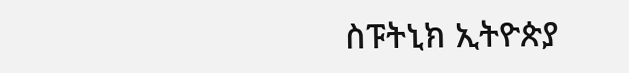ስፑትኒክ ኢትዮጵያ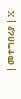| መተግበሪያ | X